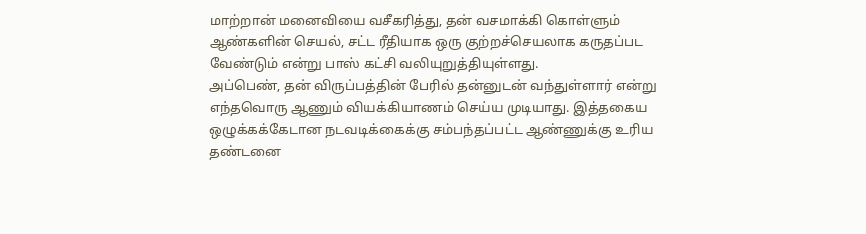மாற்றான் மனைவியை வசீகரித்து, தன் வசமாக்கி கொள்ளும் ஆண்களின் செயல், சட்ட ரீதியாக ஒரு குற்றச்செயலாக கருதப்பட வேண்டும் என்று பாஸ் கட்சி வலியுறுத்தியுள்ளது.
அப்பெண், தன் விருப்பத்தின் பேரில் தன்னுடன் வந்துள்ளார் என்று எந்தவொரு ஆணும் வியக்கியாணம் செய்ய முடியாது. இத்தகைய ஒழுக்கக்கேடான நடவடிக்கைக்கு சம்பந்தப்பட்ட ஆண்ணுக்கு உரிய தண்டனை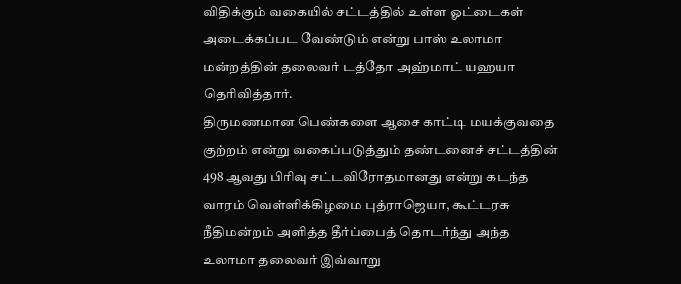விதிக்கும் வகையில் சட்டத்தில் உள்ள ஓட்டைகள் அடைக்கப்பட வேண்டும் என்று பாஸ் உலாமா மன்றத்தின் தலைவர் டத்தோ அஹ்மாட் யஹயா தெரிவித்தார்.
திருமணமான பெண்களை ஆசை காட்டி மயக்குவதை குற்றம் என்று வகைப்படுத்தும் தண்டனைச் சட்டத்தின் 498 ஆவது பிரிவு சட்டவிரோதமானது என்று கடந்த வாரம் வெள்ளிக்கிழமை புத்ராஜெயா, கூட்டரசு நீதிமன்றம் அளித்த தீர்ப்பைத் தொடர்ந்து அந்த உலாமா தலைவர் இவ்வாறு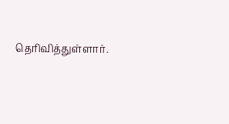தெரிவித்துள்ளார்.